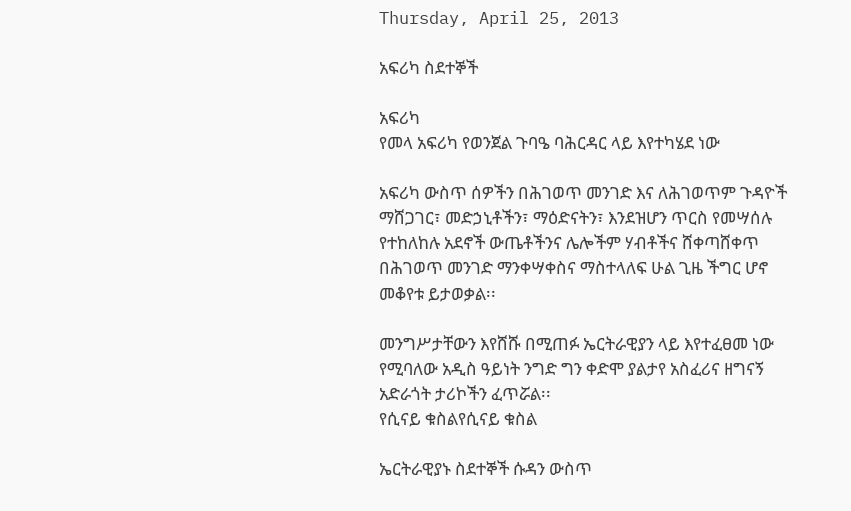Thursday, April 25, 2013

አፍሪካ ስደተኞች

አፍሪካ
የመላ አፍሪካ የወንጀል ጉባዔ ባሕርዳር ላይ እየተካሄደ ነው

አፍሪካ ውስጥ ሰዎችን በሕገወጥ መንገድ እና ለሕገወጥም ጉዳዮች ማሸጋገር፣ መድኃኒቶችን፣ ማዕድናትን፣ እንደዝሆን ጥርስ የመሣሰሉ የተከለከሉ አደኖች ውጤቶችንና ሌሎችም ሃብቶችና ሸቀጣሸቀጥ በሕገወጥ መንገድ ማንቀሣቀስና ማስተላለፍ ሁል ጊዜ ችግር ሆኖ መቆየቱ ይታወቃል፡፡

መንግሥታቸውን እየሸሹ በሚጠፉ ኤርትራዊያን ላይ እየተፈፀመ ነው የሚባለው አዲስ ዓይነት ንግድ ግን ቀድሞ ያልታየ አስፈሪና ዘግናኝ አድራጎት ታሪኮችን ፈጥሯል፡፡
የሲናይ ቁስልየሲናይ ቁስል

ኤርትራዊያኑ ስደተኞች ሱዳን ውስጥ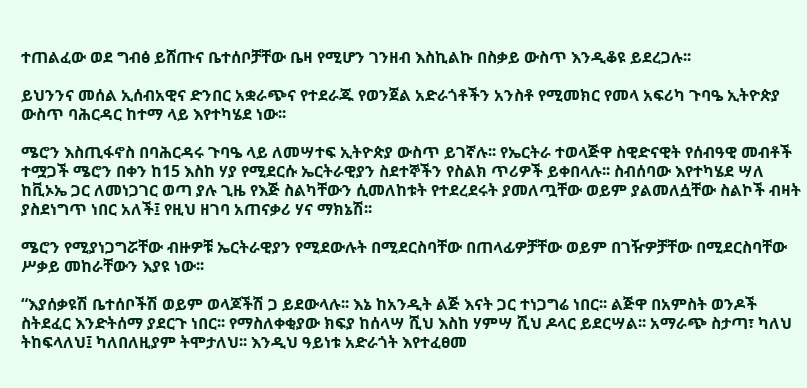ተጠልፈው ወደ ግብፅ ይሸጡና ቤተሰቦቻቸው ቤዛ የሚሆን ገንዘብ እስኪልኩ በስቃይ ውስጥ እንዲቆዩ ይደረጋሉ፡፡

ይህንንና መሰል ኢሰብአዊና ድንበር አቋራጭና የተደራጁ የወንጀል አድራጎቶችን አንስቶ የሚመክር የመላ አፍሪካ ጉባዔ ኢትዮጵያ ውስጥ ባሕርዳር ከተማ ላይ እየተካሄደ ነው፡፡

ሜሮን እስጢፋኖስ በባሕርዳሩ ጉባዔ ላይ ለመሣተፍ ኢትዮጵያ ውስጥ ይገኛሉ፡፡ የኤርትራ ተወላጅዋ ስዊድናዊት የሰብዓዊ መብቶች ተሟጋች ሜሮን በቀን ከ15 እስከ ሃያ የሚደርሱ ኤርትራዊያን ስደተኞችን የስልክ ጥሪዎች ይቀበላሉ፡፡ ስብሰባው እየተካሄደ ሣለ ከቪኦኤ ጋር ለመነጋገር ወጣ ያሉ ጊዜ የእጅ ስልካቸውን ሲመለከቱት የተደረደሩት ያመለጧቸው ወይም ያልመለሷቸው ስልኮች ብዛት ያስደነግጥ ነበር አለች፤ የዚህ ዘገባ አጠናቃሪ ሃና ማክኔሽ፡፡

ሜሮን የሚያነጋግሯቸው ብዙዎቹ ኤርትራዊያን የሚደውሉት በሚደርስባቸው በጠላፊዎቻቸው ወይም በገዥዎቻቸው በሚደርስባቸው ሥቃይ መከራቸውን እያዩ ነው፡፡

“እያሰቃዩሽ ቤተሰቦችሽ ወይም ወላጆችሽ ጋ ይደውላሉ፡፡ እኔ ከአንዲት ልጅ እናት ጋር ተነጋግሬ ነበር፡፡ ልጅዋ በአምስት ወንዶች ስትደፈር እንድትሰማ ያደርጉ ነበር፡፡ የማስለቀቂያው ክፍያ ከሰላሣ ሺህ እስከ ሃምሣ ሺህ ዶላር ይደርሣል፡፡ አማራጭ ስታጣ፣ ካለህ ትከፍላለህ፤ ካለበለዚያም ትሞታለህ፡፡ እንዲህ ዓይነቱ አድራጎት እየተፈፀመ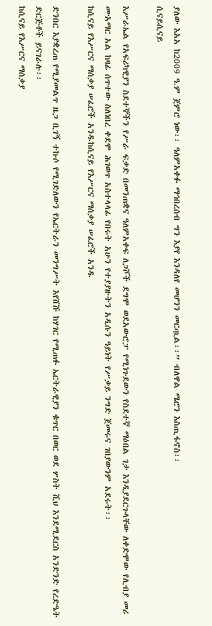ያለው እአአ ከ2009 ዓ.ም ጀምሮ ነው፡፡ ዓለምአቀፉ ማኅበረሰብ ግን እያየ እንዳለየ መሆንን መርጧል፡፡” ብለዋል ሜሮን እስጢፋኖስ፡፡
ሲናይሲናይ

እሥራኤል የአፍሪካዊያን ስደተኞችን የሥራ ፍቃድ በመንጠቋና ዓለምአቀፍ ለጋሾች ደግሞ ወደአውሮፓ የሚነጉደውን የስደተኛ ማዕበል ገታ እንዲያደርጉላቸው ለቀድሞው የሊብያ መሪ ሙአማር አል ከዛፊ ሰጥተው ስለነበረ ቀደሞ ሕገወጥ አስተላላፊ የበሩት አሁን የተያያዙትን አዲሱን ዓይነት የሥቃይ ንግድ ጀመሩና ገበያውንም አደሩት፡፡
ከሲናይ የእሥርና ማሰቃያ ሠፈሮች አንዱከሲናይ የእሥርና ማሰቃያ ሠፈሮች አንዱ

ድንበር እያቋረጠ የሚያመልጥ ዜጋ ቢገኝ ተኩሶ የሚገድለውን የኤርትራን መንግሥት እየሸሹ ከሃገር የሚጠፉ ኤርትራዊያን ቁጥር በወር ወደ ሦስት ሺህ እንደሚደርስ አንድንድ የረድዔት ድርጅቶች ይናገራሉ፡፡
ከሲናይ የእሥርና ማሰቃያ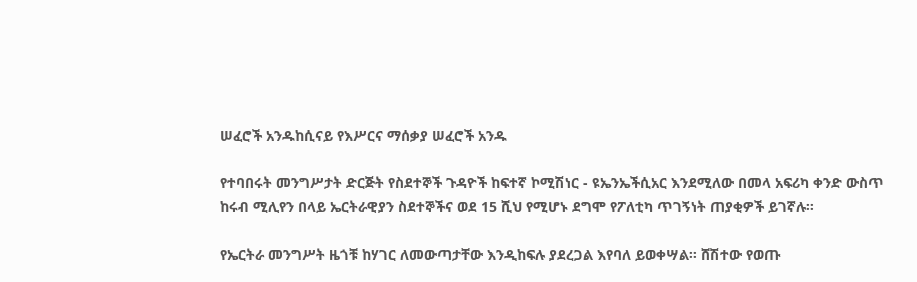ሠፈሮች አንዱከሲናይ የእሥርና ማሰቃያ ሠፈሮች አንዱ

የተባበሩት መንግሥታት ድርጅት የስደተኞች ጉዳዮች ከፍተኛ ኮሚሽነር - ዩኤንኤችሲአር እንደሚለው በመላ አፍሪካ ቀንድ ውስጥ ከሩብ ሚሊየን በላይ ኤርትራዊያን ስደተኞችና ወደ 15 ሺህ የሚሆኑ ደግሞ የፖለቲካ ጥገኝነት ጠያቂዎች ይገኛሉ፡፡

የኤርትራ መንግሥት ዜጎቹ ከሃገር ለመውጣታቸው እንዲከፍሉ ያደረጋል እየባለ ይወቀሣል፡፡ ሸሽተው የወጡ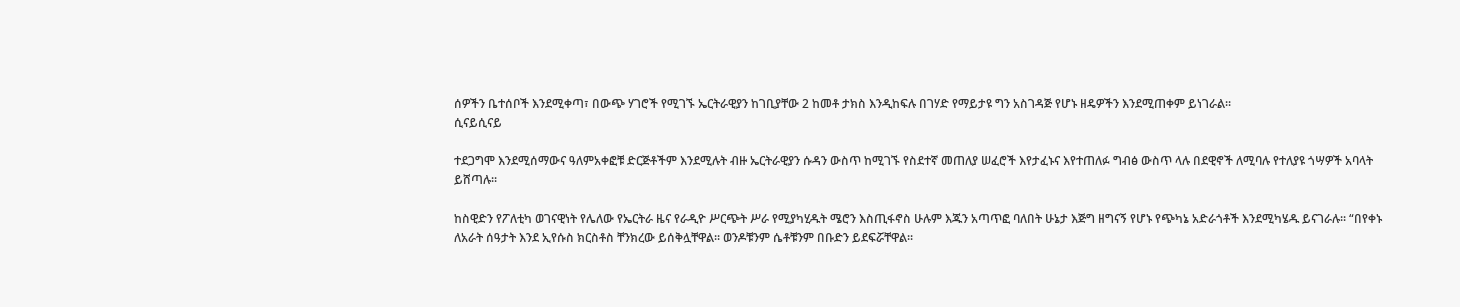ሰዎችን ቤተሰቦች እንደሚቀጣ፣ በውጭ ሃገሮች የሚገኙ ኤርትራዊያን ከገቢያቸው 2 ከመቶ ታክስ እንዲከፍሉ በገሃድ የማይታዩ ግን አስገዳጅ የሆኑ ዘዴዎችን እንደሚጠቀም ይነገራል፡፡
ሲናይሲናይ

ተደጋግሞ እንደሚሰማውና ዓለምአቀፎቹ ድርጅቶችም እንደሚሉት ብዙ ኤርትራዊያን ሱዳን ውስጥ ከሚገኙ የስደተኛ መጠለያ ሠፈሮች እየታፈኑና እየተጠለፉ ግብፅ ውስጥ ላሉ በደዊኖች ለሚባሉ የተለያዩ ጎሣዎች አባላት ይሸጣሉ፡፡

ከስዊድን የፖለቲካ ወገናዊነት የሌለው የኤርትራ ዜና የራዲዮ ሥርጭት ሥራ የሚያካሂዱት ሜሮን እስጢፋኖስ ሁሉም እጁን አጣጥፎ ባለበት ሁኔታ እጅግ ዘግናኝ የሆኑ የጭካኔ አድራጎቶች እንደሚካሄዱ ይናገራሉ፡፡ “በየቀኑ ለአራት ሰዓታት እንደ ኢየሱስ ክርስቶስ ቸንክረው ይሰቅሏቸዋል፡፡ ወንዶቹንም ሴቶቹንም በቡድን ይደፍሯቸዋል፡፡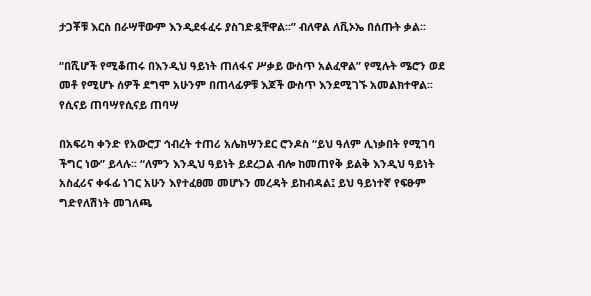ታጋቾቹ እርስ በራሣቸውም እንዲደፋፈሩ ያስገድዷቸዋል፡፡” ብለዋል ለቪኦኤ በሰጡት ቃል፡፡

“በሺሆች የሚቆጠሩ በእንዲህ ዓይነት ጠለፋና ሥቃይ ውስጥ አልፈዋል” የሚሉት ሜሮን ወደ መቶ የሚሆኑ ሰዎች ደግሞ አሁንም በጠላፊዎቹ እጆች ውስጥ እንደሚገኙ አመልክተዋል፡፡
የሲናይ ጠባሣየሲናይ ጠባሣ

በአፍሪካ ቀንድ የአውሮፓ ኅብረት ተጠሪ አሌክሣንደር ሮንዶስ “ይህ ዓለም ሊነቃበት የሚገባ ችግር ነው” ይላሉ፡፡ “ለምን እንዲህ ዓይነት ይደረጋል ብሎ ከመጠየቅ ይልቅ እንዲህ ዓይነት አስፈሪና ቀፋፊ ነገር አሁን እየተፈፀመ መሆኑን መረዳት ይከብዳል፤ ይህ ዓይነተኛ የፍፁም ግድየለሽነት መገለጫ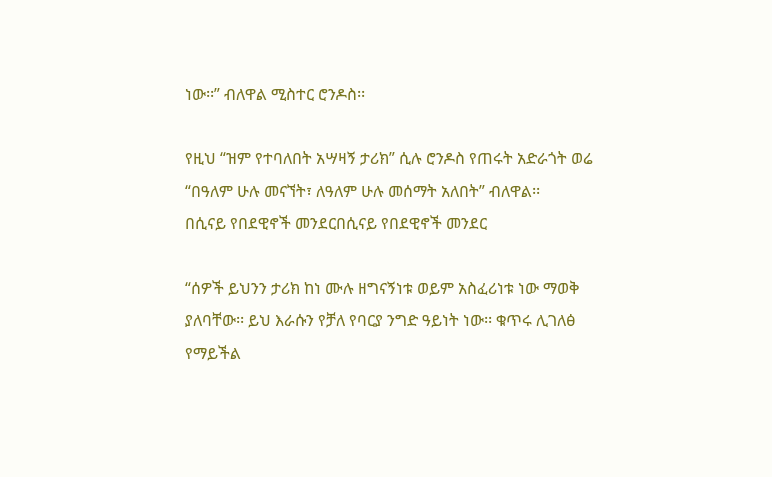ነው፡፡” ብለዋል ሚስተር ሮንዶስ፡፡

የዚህ “ዝም የተባለበት አሣዛኝ ታሪክ” ሲሉ ሮንዶስ የጠሩት አድራጎት ወሬ “በዓለም ሁሉ መናኘት፣ ለዓለም ሁሉ መሰማት አለበት” ብለዋል፡፡
በሲናይ የበደዊኖች መንደርበሲናይ የበደዊኖች መንደር

“ሰዎች ይህንን ታሪክ ከነ ሙሉ ዘግናኝነቱ ወይም አስፈሪነቱ ነው ማወቅ ያለባቸው፡፡ ይህ እራሱን የቻለ የባርያ ንግድ ዓይነት ነው፡፡ ቁጥሩ ሊገለፅ የማይችል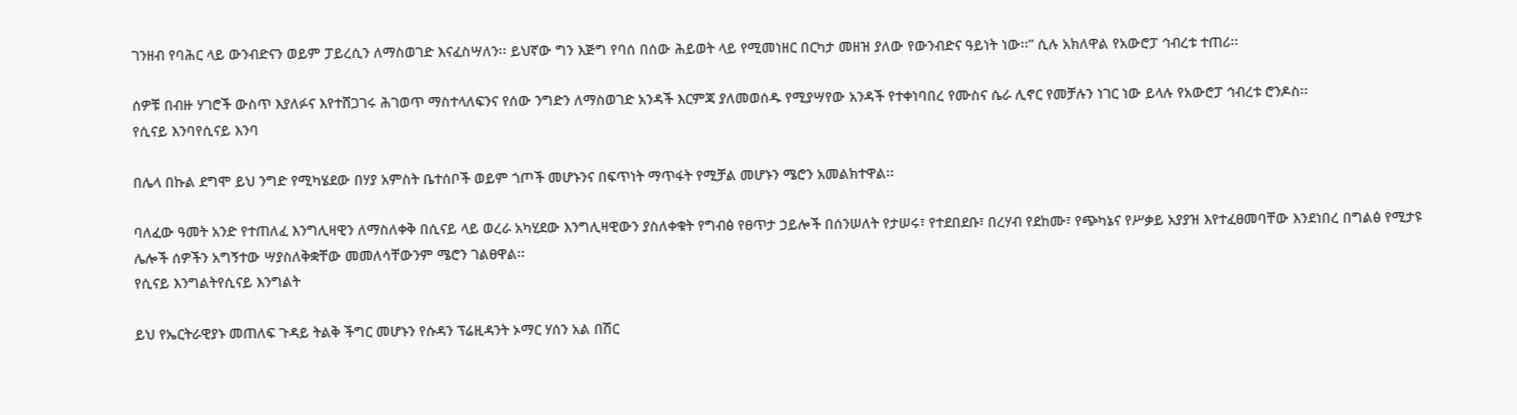ገንዘብ የባሕር ላይ ውንብድናን ወይም ፓይረሲን ለማስወገድ እናፈስሣለን፡፡ ይህኛው ግን እጅግ የባሰ በሰው ሕይወት ላይ የሚመነዘር በርካታ መዘዝ ያለው የውንብድና ዓይነት ነው፡፡” ሲሉ አክለዋል የአውሮፓ ኅብረቱ ተጠሪ፡፡

ሰዎቹ በብዙ ሃገሮች ውስጥ እያለፉና እየተሸጋገሩ ሕገወጥ ማስተላለፍንና የሰው ንግድን ለማስወገድ አንዳች እርምጃ ያለመወሰዱ የሚያሣየው አንዳች የተቀነባበረ የሙስና ሴራ ሊኖር የመቻሉን ነገር ነው ይላሉ የአውሮፓ ኅብረቱ ሮንዶስ፡፡
የሲናይ እንባየሲናይ እንባ

በሌላ በኩል ደግሞ ይህ ንግድ የሚካሄደው በሃያ አምስት ቤተሰቦች ወይም ጎጦች መሆኑንና በፍጥነት ማጥፋት የሚቻል መሆኑን ሜሮን አመልክተዋል፡፡

ባለፈው ዓመት አንድ የተጠለፈ እንግሊዛዊን ለማስለቀቅ በሲናይ ላይ ወረራ አካሂደው እንግሊዛዊውን ያስለቀቁት የግብፅ የፀጥታ ኃይሎች በሰንሠለት የታሠሩ፣ የተደበደቡ፣ በረሃብ የደከሙ፣ የጭካኔና የሥቃይ አያያዝ እየተፈፀመባቸው እንደነበረ በግልፅ የሚታዩ ሌሎች ሰዎችን አግኝተው ሣያስለቅቋቸው መመለሳቸውንም ሜሮን ገልፀዋል፡፡
የሲናይ እንግልትየሲናይ እንግልት

ይህ የኤርትራዊያኑ መጠለፍ ጉዳይ ትልቅ ችግር መሆኑን የሱዳን ፕሬዚዳንት ኦማር ሃሰን አል በሽር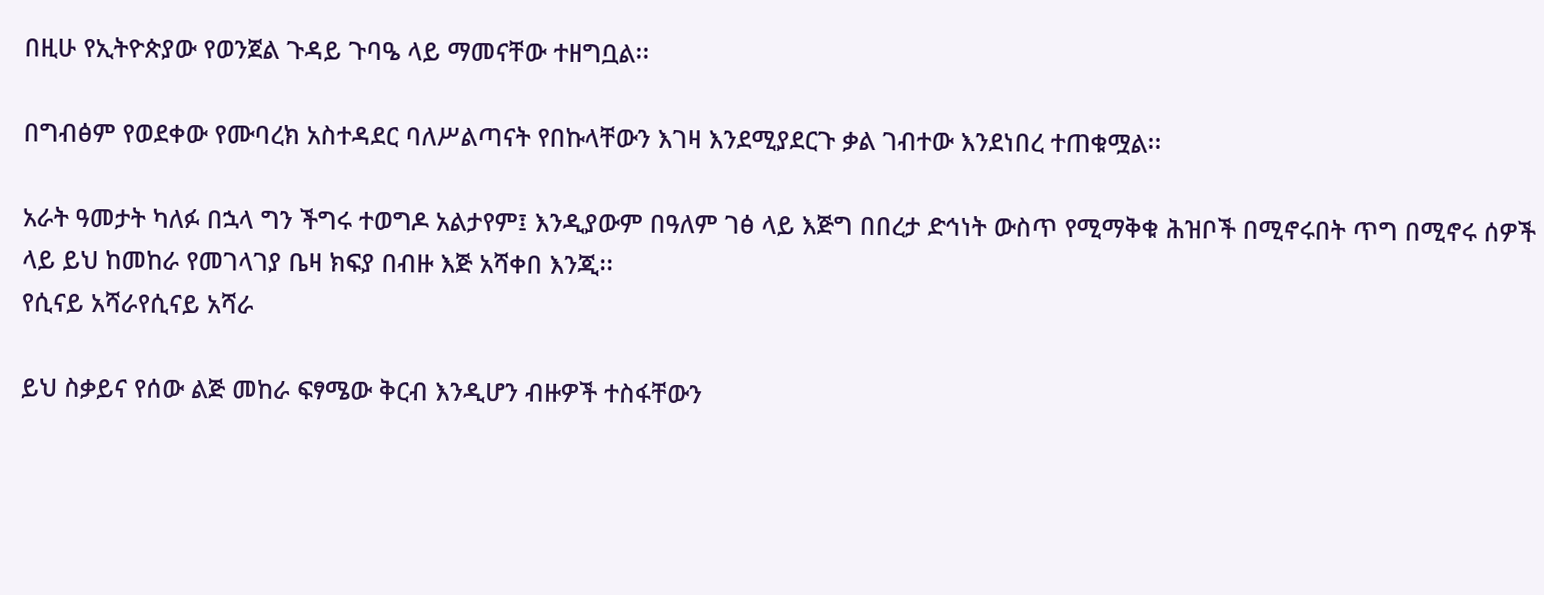በዚሁ የኢትዮጵያው የወንጀል ጉዳይ ጉባዔ ላይ ማመናቸው ተዘግቧል፡፡

በግብፅም የወደቀው የሙባረክ አስተዳደር ባለሥልጣናት የበኩላቸውን እገዛ እንደሚያደርጉ ቃል ገብተው እንደነበረ ተጠቁሟል፡፡

አራት ዓመታት ካለፉ በኋላ ግን ችግሩ ተወግዶ አልታየም፤ እንዲያውም በዓለም ገፅ ላይ እጅግ በበረታ ድኅነት ውስጥ የሚማቅቁ ሕዝቦች በሚኖሩበት ጥግ በሚኖሩ ሰዎች ላይ ይህ ከመከራ የመገላገያ ቤዛ ክፍያ በብዙ እጅ አሻቀበ እንጂ፡፡
የሲናይ አሻራየሲናይ አሻራ

ይህ ስቃይና የሰው ልጅ መከራ ፍፃሜው ቅርብ እንዲሆን ብዙዎች ተስፋቸውን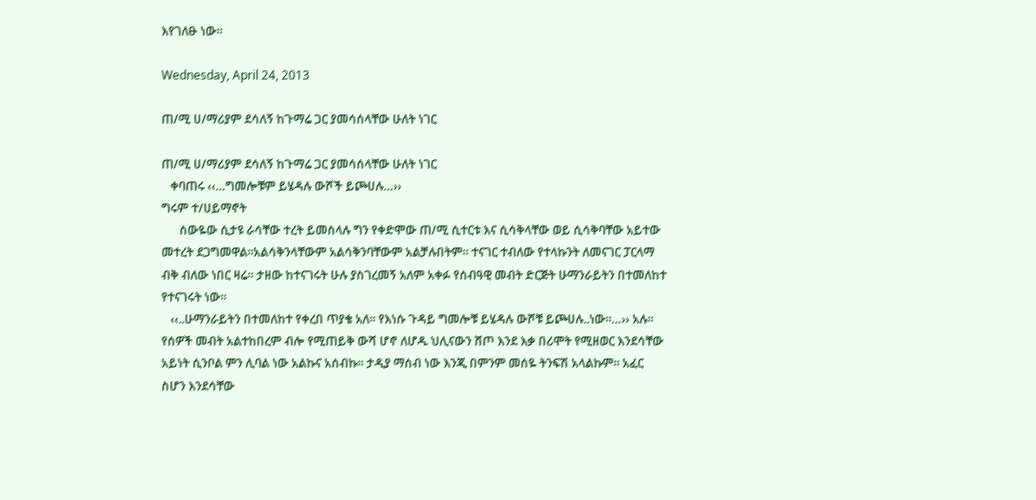እየገለፁ ነው፡፡

Wednesday, April 24, 2013

ጠ/ሚ ሀ/ማሪያም ደሳለኝ ከጉማሬ ጋር ያመሳሰላቸው ሁለት ነገር

ጠ/ሚ ሀ/ማሪያም ደሳለኝ ከጉማሬ ጋር ያመሳሰላቸው ሁለት ነገር
   ቀባጠሩ ‹‹…ግመሎቹም ይሄዳሉ ውሾች ይጮሀሉ…››
ግሩም ተ/ሀይማኖት
      ሰውዬው ሲታዩ ራሳቸው ተረት ይመስላሉ ግን የቀድሞው ጠ/ሚ ሲተርቱ እና ሲሳቅላቸው ወይ ሲሳቅባቸው አይተው መተረት ደጋግመዋል፡፡አልሳቅንላቸውም አልሳቅንባቸውም አልቻሉበትም፡፡ ተናገር ተብለው የተላኩንት ለመናገር ፓርላማ ብቅ ብለው ነበር ዛሬ፡፡ ታዘው ከተናገሩት ሁሉ ያስገረመኝ አለም አቀፉ የሰብዓዊ መብት ድርጅት ሁማንራይትን በተመለከተ የተናገሩት ነው፡፡
   ‹‹..ሁማንራይትን በተመለከተ የቀረበ ጥያቄ አለ፡፡ የእነሱ ጉዳይ ግመሎቹ ይሄዳሉ ውሾቹ ይጮሀሉ..ነው፡፡…›› አሉ፡፡ የሰዎች መብት አልተከበረም ብሎ የሚጠይቅ ውሻ ሆኖ ለሆዱ ህሊናውን ሸጦ እንደ እቃ በሪሞት የሚዘወር እንደሳቸው አይነት ሲንቦል ምን ሊባል ነው አልኩና አሰብኩ፡፡ ታዲያ ማሰብ ነው እንጂ በምንም መሰዬ ትንፍሽ አላልኩም፡፡ አፈር ስሆን እንደሳቸው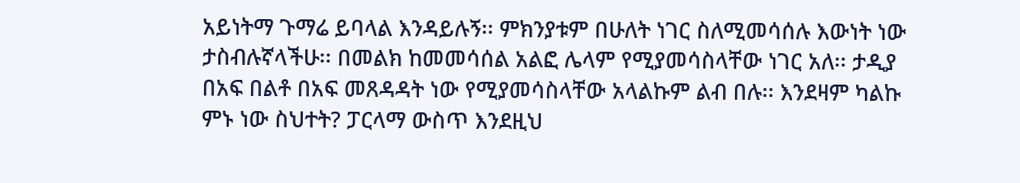አይነትማ ጉማሬ ይባላል እንዳይሉኝ፡፡ ምክንያቱም በሁለት ነገር ስለሚመሳሰሉ እውነት ነው ታስብሉኛላችሁ፡፡ በመልክ ከመመሳሰል አልፎ ሌላም የሚያመሳስላቸው ነገር አለ፡፡ ታዲያ በአፍ በልቶ በአፍ መጸዳዳት ነው የሚያመሳስላቸው አላልኩም ልብ በሉ፡፡ እንደዛም ካልኩ ምኑ ነው ስህተት? ፓርላማ ውስጥ እንደዚህ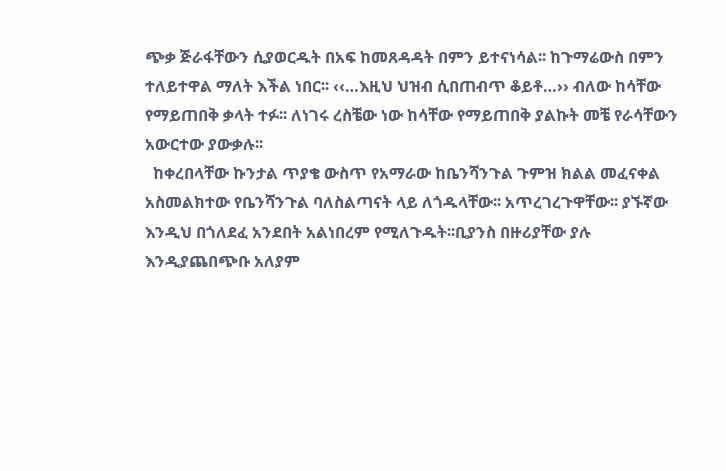ጭቃ ጅራፋቸውን ሲያወርዱት በአፍ ከመጸዳዳት በምን ይተናነሳል፡፡ ከጉማሬውስ በምን ተለይተዋል ማለት እችል ነበር፡፡ ‹‹…እዚህ ህዝብ ሲበጠብጥ ቆይቶ…›› ብለው ከሳቸው የማይጠበቅ ቃላት ተፉ፡፡ ለነገሩ ረስቼው ነው ከሳቸው የማይጠበቅ ያልኩት መቼ የራሳቸውን አውርተው ያውቃሉ፡፡
  ከቀረበላቸው ኩንታል ጥያቄ ውስጥ የአማራው ከቤንሻንጉል ጉምዝ ክልል መፈናቀል አስመልክተው የቤንሻንጉል ባለስልጣናት ላይ ለጎዱላቸው፡፡ አጥረገረጉዋቸው፡፡ ያኙኛው እንዲህ በጎለደፈ አንደበት አልነበረም የሚለጉዱት፡፡ቢያንስ በዙሪያቸው ያሉ እንዲያጨበጭቡ አለያም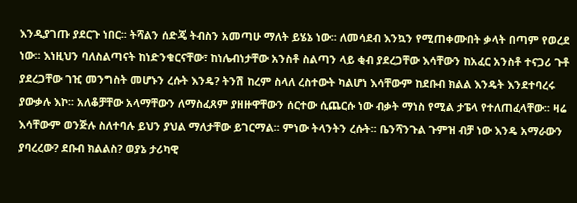እንዲያገጡ ያደርጉ ነበር፡፡ ትሻልን ሰድጄ ትብስን አመጣሁ ማለት ይሄኔ ነው፡፡ ለመሳደብ እንኳን የሚጠቀሙበት ቃላት በጣም የወረደ ነው፡፡ እነዚህን ባለስልጣናት ከነድንቁርናቸው፣ ከነሌብነታቸው አንስቶ ስልጣን ላይ ቂብ ያደረጋቸው እሳቸውን ከአፈር አንስቶ ተናጋሪ ጉቶ ያደረጋቸው ገዢ መንግስት መሆኑን ረሱት እንዴ? ትንሽ ከረም ስላለ ረስተውት ካልሆነ እሳቸውም ከደቡብ ክልል እንዴት እንደተባረሩ ያውቃሉ እኮ፡፡ አለቆቻቸው አላማቸውን ለማስፈጸም ያዘዙዋቸውን ሰርተው ሲጨርሱ ነው ብቃት ማነስ የሚል ታፔላ የተለጠፈላቸው፡፡ ዛሬ እሳቸውም ወንጅሉ ስለተባሉ ይህን ያህል ማለታቸው ይገርማል፡፡ ምነው ትላንትን ረሱት፡፡ ቤንሻንጉል ጉምዝ ብቻ ነው እንዴ አማራውን ያባረረው? ደቡብ ክልልስ? ወያኔ ታሪካዊ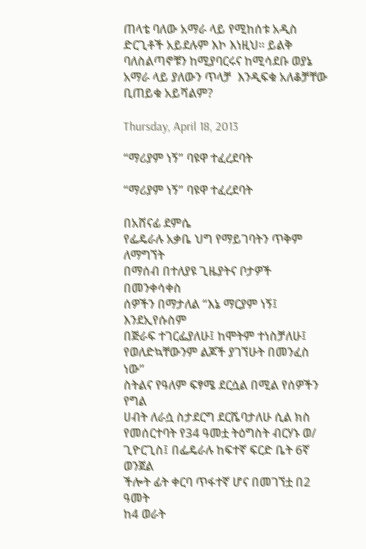ጠላቴ ባለው አማራ ላይ የሚከሰቱ አዲስ ድርጊቶች አይደሉም እኮ እነዚህ፡፡ ይልቅ ባለስልጣኖቹን ከሚያባርሩና ከሚሳደቡ ወያኔ አማራ ላይ ያለውን ጥላቻ  እንዲፍቁ አለቆቻቸው ቢጠይቁ አይሻልም?

Thursday, April 18, 2013

“ማሪያም ነኝ” ባዩዋ ተፈረደባት

“ማሪያም ነኝ” ባዩዋ ተፈረደባት

በአሸናፊ ደምሴ
የፌዴራሉ አቃቤ ህግ የማይገባትን ጥቅም ለማግኘት
በማሰብ በተለያዩ ጊዜያትና ቦታዎች በመንቀሳቀስ
ሰዎችን በማታለል “እኔ ማርያም ነኝ፤ እንደኢየሱስም
በጅራፍ ተገርፌያለሁ፤ ከሞትም ተነስቻለሁ፤
የወለድኳቸውንም ልጆች ያገኘሁት በመንፈስ ነው”
ስትልና የዓለም ፍፃሜ ደርሷል በሚል የሰዎችን የግል
ሀብት ለራሷ ስታደርግ ደርሼባታለሁ ሲል ክስ
የመሰርተባት የ34 ዓመቷ ትዕግስት ብርሃኑ ወ/
ጊዮርጊስ፤ በፌዴራሉ ከፍተኛ ፍርድ ቤት 6ኛ ወንጀል
ችሎት ፊት ቀርባ ጥፋተኛ ሆና በመገኘቷ በ2 ዓመት
ከ4 ወራት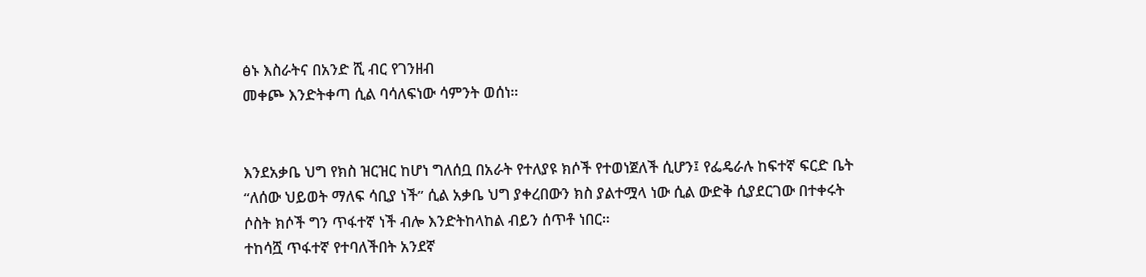ፅኑ እስራትና በአንድ ሺ ብር የገንዘብ
መቀጮ እንድትቀጣ ሲል ባሳለፍነው ሳምንት ወሰነ።


እንደአቃቤ ህግ የክስ ዝርዝር ከሆነ ግለሰቧ በአራት የተለያዩ ክሶች የተወነጀለች ሲሆን፤ የፌዴራሉ ከፍተኛ ፍርድ ቤት
“ለሰው ህይወት ማለፍ ሳቢያ ነች” ሲል አቃቤ ህግ ያቀረበውን ክስ ያልተሟላ ነው ሲል ውድቅ ሲያደርገው በተቀሩት
ሶስት ክሶች ግን ጥፋተኛ ነች ብሎ እንድትከላከል ብይን ሰጥቶ ነበር።
ተከሳሿ ጥፋተኛ የተባለችበት አንደኛ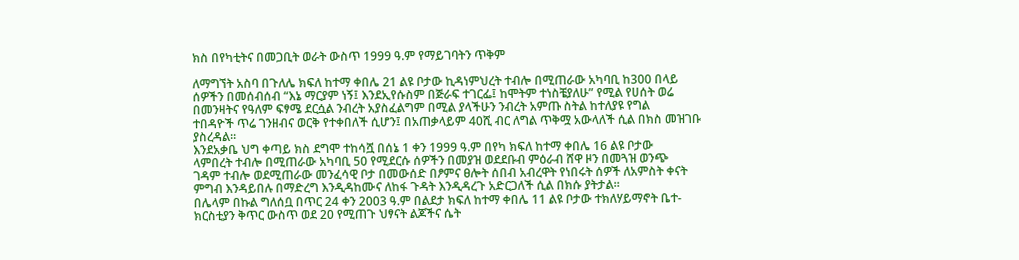ክስ በየካቲትና በመጋቢት ወራት ውስጥ 1999 ዓ.ም የማይገባትን ጥቅም

ለማግኘት አስባ በጉለሌ ክፍለ ከተማ ቀበሌ 21 ልዩ ቦታው ኪዳነምህረት ተብሎ በሚጠራው አካባቢ ከ300 በላይ
ሰዎችን በመሰብሰብ “እኔ ማርያም ነኝ፤ እንደኢየሱስም በጅራፍ ተገርፌ፤ ከሞትም ተነስቼያለሁ” የሚል የሀሰት ወሬ
በመንዛትና የዓለም ፍፃሜ ደርሷል ንብረት አያስፈልግም በሚል ያላችሁን ንብረት አምጡ ስትል ከተለያዩ የግል
ተበዳዮች ጥሬ ገንዘብና ወርቅ የተቀበለች ሲሆን፤ በአጠቃላይም 40ሺ ብር ለግል ጥቅሟ አውላለች ሲል በክስ መዝገቡ
ያስረዳል።
እንደአቃቤ ህግ ቀጣይ ክስ ደግሞ ተከሳሿ በሰኔ 1 ቀን 1999 ዓ.ም በየካ ክፍለ ከተማ ቀበሌ 16 ልዩ ቦታው
ላምበረት ተብሎ በሚጠራው አካባቢ 50 የሚደርሱ ሰዎችን በመያዝ ወደደቡብ ምዕራብ ሸዋ ዞን በመጓዝ ወንጭ
ገዳም ተብሎ ወደሚጠራው መንፈሳዊ ቦታ በመውሰድ በፆምና ፀሎት ሰበብ አብረዋት የነበሩት ሰዎች ለአምስት ቀናት
ምግብ እንዳይበሉ በማድረግ እንዲዳከሙና ለከፋ ጉዳት እንዲዳረጉ አድርጋለች ሲል በክሱ ያትታል።
በሌላም በኩል ግለሰቧ በጥር 24 ቀን 2003 ዓ.ም በልደታ ክፍለ ከተማ ቀበሌ 11 ልዩ ቦታው ተክለሃይማኖት ቤተ-
ክርስቲያን ቅጥር ውስጥ ወደ 20 የሚጠጉ ህፃናት ልጆችና ሴት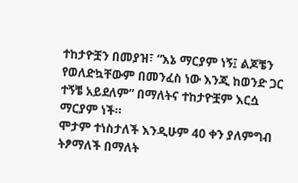ተከታዮቿን በመያዝ፣ “እኔ ማርያም ነኝ፤ ልጆቼን
የወለድኳቸውም በመንፈስ ነው እንጂ ከወንድ ጋር ተኝቼ አይደለም” በማለትና ተከታዮቿም እርሷ ማርያም ነች።
ሞታም ተነስታለች እንዲሁም 40 ቀን ያለምግብ ትፆማለች በማለት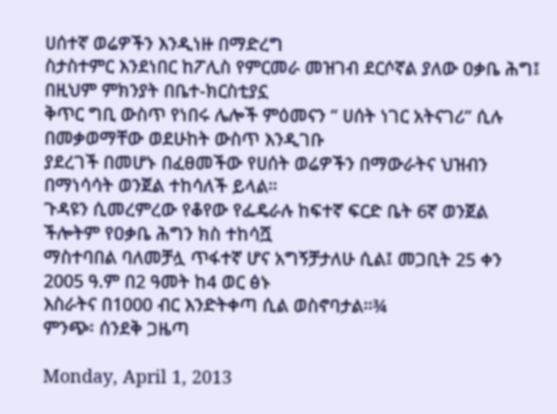ሀሰተኛ ወሬዎችን እንዲነዙ በማድረግ
ስታስተምር እንደነበር ከፖሊስ የምርመራ መዝገብ ደርሶኛል ያለው ዐቃቤ ሕግ፤ በዚህም ምክንያት በቤተ-ክርስቲያኗ
ቅጥር ግቢ ውስጥ የነበሩ ሌሎች ምዕመናን “ ሀሰት ነገር አትናገሪ” ሲሉ በመቃወማቸው ወደሁከት ውስጥ እንዲገቡ
ያደረገች በመሆኑ በፈፀመችው የሀሰት ወሬዎችን በማውራትና ህዝብን በማነሳሳት ወንጀል ተከሳለች ይላል።
ጉዳዩን ሲመረምረው የቆየው የፌዴራሉ ከፍተኛ ፍርድ ቤት 6ኛ ወንጀል ችሎትም የዐቃቤ ሕግን ክስ ተከሳሿ
ማስተባበል ባለመቻሏ ጥፋተኛ ሆና አግኝቻታለሁ ሲል፤ መጋቢት 25 ቀን 2005 ዓ.ም በ2 ዓመት ከ4 ወር ፅኑ
እስራትና በ1000 ብር እንድትቀጣ ሲል ወስኖባታል።¾
ምንጭ፡ ሰንደቅ ጋዜጣ

Monday, April 1, 2013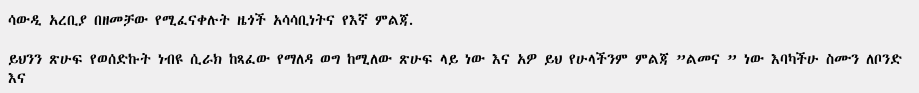ሳውዲ አረቢያ በዘመቻው የሚፈናቀሉት ዜጎች አሳሳቢነትና የእኛ ምልጃ.

ይህንን ጽሁፍ የወሰድኩት ነብዩ ሲራክ ከጻፈው የማለዳ ወግ ከሚለው ጽሁፍ ላይ ነው እና አዎ ይህ የሁላችንም ምልጃ ”ልመና ” ነው እባካችሁ ስሙን ለቦንድ እና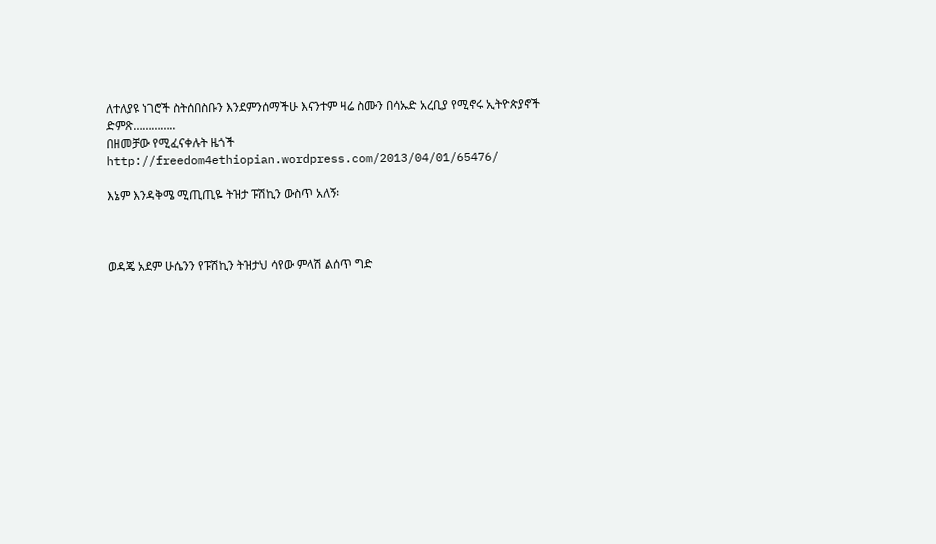ለተለያዩ ነገሮች ስትሰበስቡን እንደምንሰማችሁ እናንተም ዛሬ ስሙን በሳኡድ አረቢያ የሚኖሩ ኢትዮጵያኖች ድምጽ…………..
በዘመቻው የሚፈናቀሉት ዜጎች     http://freedom4ethiopian.wordpress.com/2013/04/01/65476/

እኔም እንዳቅሜ ሚጢጢዬ ትዝታ ፑሽኪን ውስጥ አለኝ፡



ወዳጄ አደም ሁሴንን የፑሽኪን ትዝታህ ሳየው ምላሽ ልሰጥ ግድ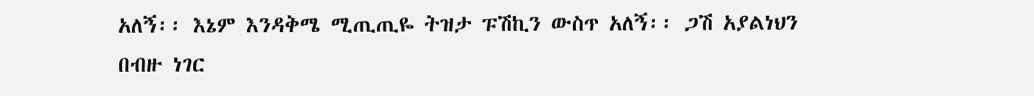አለኝ፡፡ እኔም እንዳቅሜ ሚጢጢዬ ትዝታ ፑሽኪን ውስጥ አለኝ፡፡ ጋሽ አያልነህን በብዙ ነገር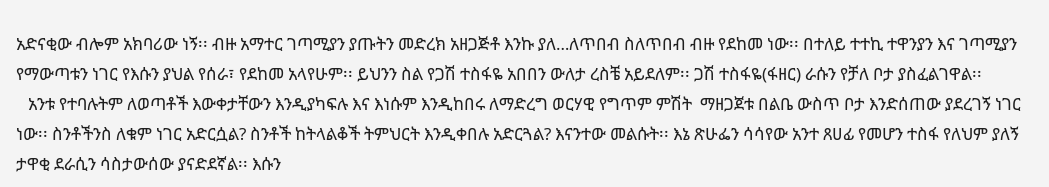አድናቂው ብሎም አክባሪው ነኝ፡፡ ብዙ አማተር ገጣሚያን ያጡትን መድረክ አዘጋጅቶ እንኩ ያለ…ለጥበብ ስለጥበብ ብዙ የደከመ ነው፡፡ በተለይ ተተኪ ተዋንያን እና ገጣሚያን የማውጣቱን ነገር የእሱን ያህል የሰራ፣ የደከመ አላየሁም፡፡ ይህንን ስል የጋሽ ተስፋዬ አበበን ውለታ ረስቼ አይደለም፡፡ ጋሽ ተስፋዬ(ፋዘር) ራሱን የቻለ ቦታ ያስፈልገዋል፡፡
   አንቱ የተባሉትም ለወጣቶች እውቀታቸውን እንዲያካፍሉ እና እነሱም እንዲከበሩ ለማድረግ ወርሃዊ የግጥም ምሽት  ማዘጋጀቱ በልቤ ውስጥ ቦታ እንድሰጠው ያደረገኝ ነገር ነው፡፡ ስንቶችንስ ለቁም ነገር አድርሷል? ስንቶች ከትላልቆች ትምህርት እንዲቀበሉ አድርጓል? እናንተው መልሱት፡፡ እኔ ጽሁፌን ሳሳየው አንተ ጸሀፊ የመሆን ተስፋ የለህም ያለኝ ታዋቂ ደራሲን ሳስታውሰው ያናድደኛል፡፡ እሱን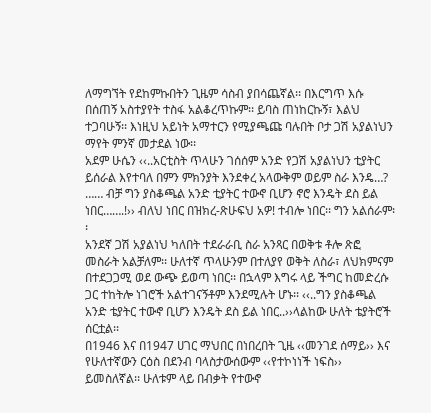ለማግኘት የደከምኩበትን ጊዜም ሳስብ ያበሳጨኛል፡፡ በእርግጥ እሱ በሰጠኝ አስተያየት ተስፋ አልቆረጥኩም፡፡ ይባስ ጠነከርኩኝ፣ እልህ ተጋባሁኝ፡፡ እነዚህ አይነት አማተርን የሚያጫጩ ባሉበት ቦታ ጋሽ አያልነህን ማየት ምንኛ መታደል ነው፡፡
አደም ሁሴን ‹‹..አርቲስት ጥላሁን ገሰሰም አንድ የጋሽ አያልነህን ቲያትር ይሰራል እየተባለ በምን ምክንያት እንደቀረ አላውቅም ወይም ስራ እንዴ…? …… ብቻ ግን ያስቆጫል አንድ ቲያትር ተውኖ ቢሆን ኖሮ እንዴት ደስ ይል ነበር…….!›› ብለህ ነበር በዝክረ-ጽሁፍህ አዎ! ተብሎ ነበር፡፡ ግን አልሰራም፡፡
አንደኛ ጋሽ አያልነህ ካለበት ተደራራቢ ስራ አንጻር በወቅቱ ቶሎ ጽፎ መስራት አልቻለም፡፡ ሁለተኛ ጥላሁንም በተለያየ ወቅት ለስራ፣ ለህክምናም በተደጋጋሚ ወደ ውጭ ይወጣ ነበር፡፡ በኋላም እግሩ ላይ ችግር ከመድረሱ ጋር ተከትሎ ነገሮች አልተገናኝቶም እንደሚሉት ሆኑ፡፡ ‹‹..ግን ያስቆጫል አንድ ቴያትር ተውኖ ቢሆን እንዴት ደስ ይል ነበር..››ላልከው ሁለት ቴያትሮች ሰርቷል፡፡
በ1946 እና በ1947 ሀገር ማህበር በነበረበት ጊዜ ‹‹መንገደ ሰማይ›› እና የሁለተኛውን ርዕስ በደንብ ባላስታውሰውም ‹‹የተኮነነች ነፍስ›› ይመስለኛል፡፡ ሁለቱም ላይ በብቃት የተውኖ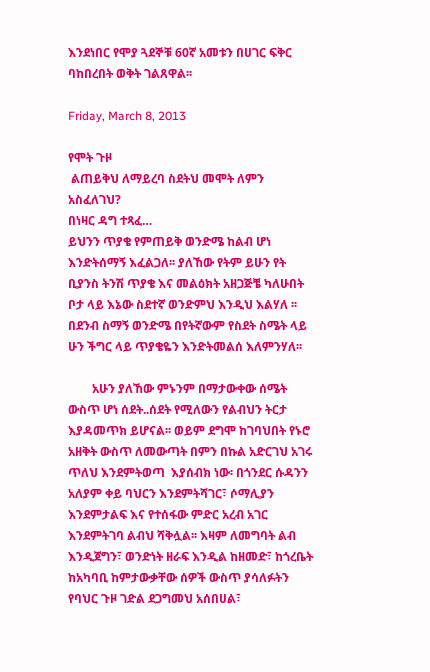እንደነበር የሞያ ጓደኞቹ 60ኛ አመቱን በሀገር ፍቅር ባከበረበት ወቅት ገልጸዋል፡፡

Friday, March 8, 2013

የሞት ጉዞ
 ልጠይቅህ ለማይረባ ስደትህ መሞት ለምን አስፈለገህ?
በነዛር ዳግ ተጻፈ…
ይህንን ጥያቄ የምጠይቅ ወንድሜ ከልብ ሆነ እንድትሰማኝ እፈልጋለ፡፡ ያለኸው የትም ይሁን የት ቢያንስ ትንሽ ጥያቄ እና መልዕክት አዘጋጅቼ ካለሁበት ቦታ ላይ እኔው ስደተኛ ወንድምህ እንዲህ እልሃለ ፡፡ በደንብ ስማኝ ወንድሜ በየትኛውም የስደት ስሜት ላይ ሁን ችግር ላይ ጥያቄዬን እንድትመልሰ እለምንሃለ፡፡

        አሁን ያለኸው ምኑንም በማታውቀው ሰሜት ውስጥ ሆነ ሰደት..ሰደት የሚለውን የልብህን ትርታ እያዳመጥክ ይሆናል፡፡ ወይም ደግሞ ከገባህበት የኑሮ አዘቅት ውስጥ ለመውጣት በምን በኩል አድርገህ አገሩ ጥለህ እንደምትወጣ  እያሰብክ ነው፡ በጎንደር ሱዳንን አለያም ቀይ ባህርን እንደምትሻገር፣ ሶማሊያን እንደምታልፍ እና የተሰፋው ምድር አረብ አገር እንደምትገባ ልብህ ሻቅሏል፡፡ እዛም ለመግባት ልብ እንዲጀግን፣ ወንድነት ዘራፍ እንዲል ከዘመድ፣ ከጎረቤት ከአካባቢ ከምታውቃቸው ሰዎች ውስጥ ያሳለፉትን የባህር ጉዞ ገድል ደጋግመህ አሰበሀል፣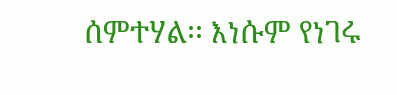ሰምተሃል፡፡ እነሱም የነገሩ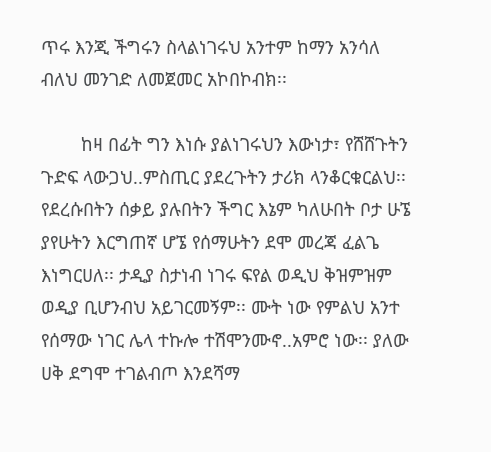ጥሩ እንጂ ችግሩን ስላልነገሩህ አንተም ከማን አንሳለ ብለህ መንገድ ለመጀመር አኮበኮብክ፡፡

        ከዛ በፊት ግን እነሱ ያልነገሩህን እውነታ፣ የሸሸጉትን ጉድፍ ላውጋህ..ምስጢር ያደረጉትን ታሪክ ላንቆርቁርልህ፡፡  የደረሱበትን ሰቃይ ያሉበትን ችግር እኔም ካለሁበት ቦታ ሁኜ ያየሁትን እርግጠኛ ሆኜ የሰማሁትን ደሞ መረጃ ፈልጌ እነግርሀለ፡፡ ታዲያ ስታነብ ነገሩ ፍየል ወዲህ ቅዝምዝም ወዲያ ቢሆንብህ አይገርመኝም፡፡ ሙት ነው የምልህ አንተ የሰማው ነገር ሌላ ተኩሎ ተሽሞንሙኖ..አምሮ ነው፡፡ ያለው ሀቅ ደግሞ ተገልብጦ እንደሻማ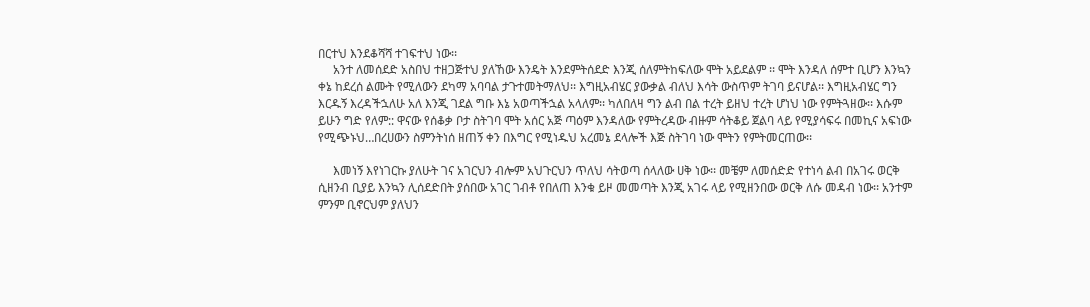በርተህ እንደቆሻሻ ተገፍተህ ነው፡፡
     አንተ ለመሰደድ አስበህ ተዘጋጅተህ ያለኸው እንዴት እንደምትሰደድ እንጂ ሰለምትከፍለው ሞት አይደልም ፡፡ ሞት እንዳለ ሰምተ ቢሆን እንኳን ቀኔ ከደረሰ ልሙት የሚለውን ደካማ አባባል ታጉተመትማለህ፡፡ እግዚአብሄር ያውቃል ብለህ እሳት ውስጥም ትገባ ይናሆል፡፡ እግዚአብሄር ግን እርዱኝ እረዳችኋለሁ አለ እንጂ ገደል ግቡ እኔ አወጣችኋል አላለም፡፡ ካለበለዛ ግን ልብ በል ተረት ይዘህ ተረት ሆነህ ነው የምትጓዘው፡፡ እሱም ይሁን ግድ የለም:: ዋናው የሰቆቃ ቦታ ስትገባ ሞት አሰር አጅ ጣዕም እንዳለው የምትረዳው ብዙም ሳትቆይ ጀልባ ላይ የሚያሳፍሩ በመኪና አፍነው የሚጭኑህ…በረሀውን ስምንትነሰ ዘጠኝ ቀን በእግር የሚነዱህ አረመኔ ደላሎች እጅ ስትገባ ነው ሞትን የምትመርጠው፡፡

     እመነኝ እየነገርኩ ያለሁት ገና አገርህን ብሎም አህጉርህን ጥለህ ሳትወጣ ሰላለው ሀቅ ነው፡፡ መቼም ለመሰድድ የተነሳ ልብ በአገሩ ወርቅ ሲዘንብ ቢያይ እንኳን ሊሰደድበት ያሰበው አገር ገብቶ የበለጠ እንቁ ይዞ መመጣት እንጂ አገሩ ላይ የሚዘንበው ወርቅ ለሱ መዳብ ነው፡፡ አንተም ምንም ቢኖርህም ያለህን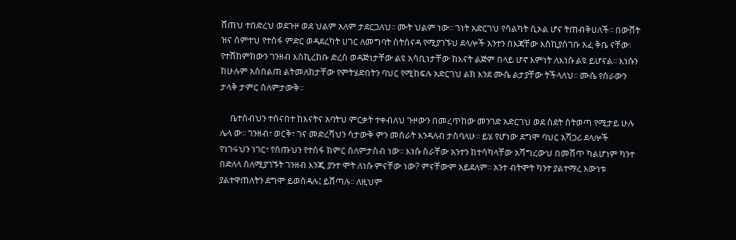ሸጠህ ተበድረህ ወደጉዞ ወደ ህልም አለም ታደርጋለህ፡፡ ሙት ህልም ነው፡፡ ገነት አድርገህ የሳልካት ሲኦል ሆና ትጠብቅሀለች፡፡ በውሸት ዝና ሰምተህ የተስፋ ምድር ወዳደረካት ሀገር ለመግባት ስትሰናዳ የሚያገኙህ ደላሎች አንተን በእጃቸው እስኪያሰገቡ አፈ ቅቤ ናቸው፡ የተሸከምከውን ገንዘብ እስኪረከቡ ድረስ ወዳጅነታቸው ልዩ አሳቢነታቸው ከእናት ልጅም በላይ ሆኖ እምነት ለእነሱ ልዩ ይሆናል፡፡ እነሱን ከሁሉም አሰበልጠ ልትመለከታቸው የምትሄድበትን ባህር የሚከፍሉ አድርገህ ልክ እንደ ሙሴ ልታያቸው ትችላለህ፡፡ ሙሴ የሰራውን ታላቅ ታምር ሰለምታውቅ፡፡

     ቤተሰብህን ተሰናበተ ከእናትና አባትህ ምርቃት ተቀብለህ ጉዞውን በመረጥከው መንገድ አድርገህ ወደ ስደት ሰትወጣ የሚታይ ሁሉ ሌላ ው፡፡ ገንዘብ፣ ወርቅ፣ ገና መድረሻህን ሳታውቅ ምን መሰራት እንዳለብ ታስባለሁ፡፡ ይሄ የሆነው ደግሞ ባህር አሻጋሪ ደላሎች የነገሩህን ነገር፣ የሰጡህን የተሰፋ ክምር ሰለምታስብ ነው፡፡ እነሱ ስራቸው አንተን ከተሳካላቸው አሻግረውህ በመሸጥ ካልሆነም ካንተ በድለላ ሰለሚያገኙት ገንዘብ እንጂ ያንተ ሞት ለነሱ ምናቸው ነው? ምናቸውም አይደለም፡፡ አንተ ብትሞት ካንተ ያልተማረ እውነቱ ያልተዋጠለትን ደግሞ ይወስዳሉ፤ ይሸጣሉ፡፡ ለዚህም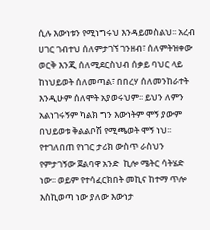ሲሉ እውነቱን የሚነግሩህ እንዳይመስልህ፡፡ አረብ ሀገር ገብተህ ሰለምታገኘ ገንዘብ፣ ሰለምትዝቀው ወርቅ እንጂ ሰለሚደርስህብ ሰቃይ ባህር ላይ ከነህይወት ሰለመጣል፣ በበረሃ ሰለመንከራተት እንዲሁም ሰለሞት አያወሩህም፡፡ ይህን ለምን አልነገሩኝም ካልክ ግን እውነትም ሞኝ ያውም በህይወቱ ቅልልቦሽ የሚጫወት ሞኝ ነህ፡፡ የተገለበጠ የነገር ታሪክ ውስጥ ራስህን የምታገኝው ጀልባዋ አንድ  ኪሎ ሜትር ሳትሄድ ነው፡፡ ወይም የተሳፈርክበት መኪና ከተማ ጥሎ እስኪወጣ ነው ያለው እውነታ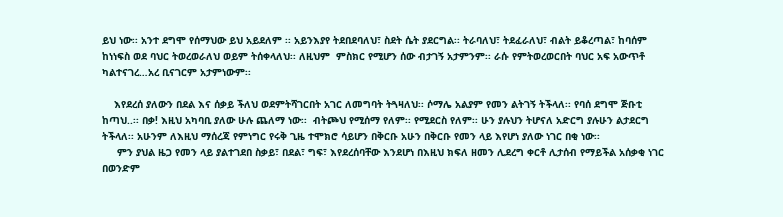ይህ ነው፡፡ አንተ ደግሞ የሰማህው ይህ አይደለም ፡፡ አይንእያየ ትደበደባለህ፣ ስደት ሴት ያደርግል፡፡ ትራባለህ፣ ትደፈራለህ፣ ብልት ይቆረጣል፣ ከባሰም ከነነፍስ ወደ ባህር ትወረወራለህ ወይም ትሰቀላለህ፡፡ ለዚህም  ምስክር የሚሆን ሰው ብታገኝ አታምንም፡፡ ራሱ የምትወረወርበት ባህር አፍ አውጥቶ ካልተናገረ…አረ ቢናገርም አታምነውም፡፡

    እየደረሰ ያለውን በደል እና ሰቃይ ችለህ ወደምትሻገርበት አገር ለመግባት ትጓዛለህ፡፡ ሶማሌ አልያም የመን ልትገኝ ትችላለ፡፡ የባሰ ደግሞ ጅቡቲ ከጣህ..፡፡ በቃ! እዚህ አካባቢ ያለው ሁሉ ጨለማ ነው፡፡  ብትጮህ የሚሰማ የለም፡፡ የሚደርስ የለም፡፡ ሁን ያሉህን ትሆናለ አድርግ ያሉሁን ልታደርግ ትችላለ፡፡ አሁንም ለእዚህ ማሰረጃ የምነግር የሩቅ ጊዜ ተሞክሮ ሳይሆን በቅርቡ አሁን በቅርቡ የመን ላይ እየሆነ ያለው ነገር በቂ ነው፡፡
     ምን ያህል ዜጋ የመን ላይ ያልተገደበ ስቃይ፣ በደል፣ ግፍ፣ እየደረሰባቸው እንደሆነ በእዚህ ክፍለ ዘመን ሊደረግ ቀርቶ ሊታሰብ የማይችል አሰቃቂ ነገር በወንድም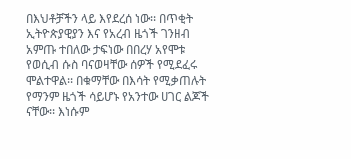በእህቶቻችን ላይ እየደረሰ ነው፡፡ በጥቂት ኢትዮጵያዊያን እና የአረብ ዜጎች ገንዘብ አምጡ ተበለው ታፍነው በበረሃ አየሞቱ የወሲብ ሱስ ባናወዛቸው ሰዎች የሚደፈሩ ሞልተዋል፡፡ በቁማቸው በእሳት የሚቃጠሉት የማንም ዜጎች ሳይሆኑ የአንተው ሀገር ልጆች ናቸው፡፡ እነሱም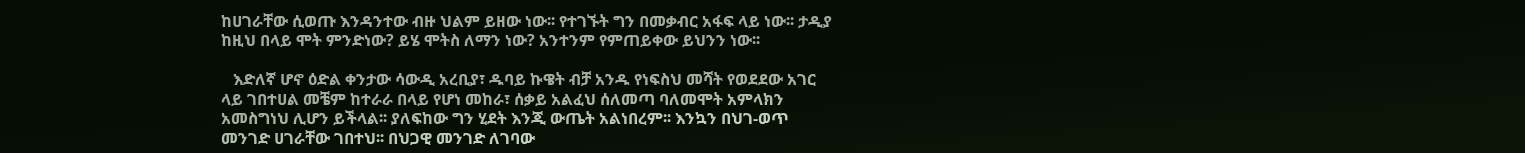ከሀገራቸው ሲወጡ እንዳንተው ብዙ ህልም ይዘው ነው፡፡ የተገኙት ግን በመቃብር አፋፍ ላይ ነው፡፡ ታዲያ ከዚህ በላይ ሞት ምንድነው? ይሄ ሞትስ ለማን ነው? አንተንም የምጠይቀው ይህንን ነው፡፡

   እድለኛ ሆኖ ዕድል ቀንታው ሳውዲ አረቢያ፣ ዱባይ ኩዌት ብቻ አንዱ የነፍስህ መሻት የወደደው አገር ላይ ገበተሀል መቼም ከተራራ በላይ የሆነ መከራ፣ ሰቃይ አልፈህ ሰለመጣ ባለመሞት አምላክን አመስግነህ ሊሆን ይችላል፡፡ ያለፍከው ግን ሂደት እንጂ ውጤት አልነበረም፡፡ እንኳን በህገ-ወጥ መንገድ ሀገራቸው ገበተህ፡፡ በህጋዊ መንገድ ለገባው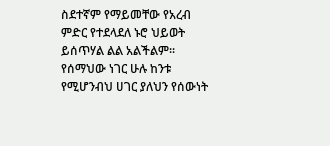ስደተኛም የማይመቸው የአረብ ምድር የተደላደለ ኑሮ ህይወት ይሰጥሃል ልል አልችልም፡፡ የሰማህው ነገር ሁሉ ከንቱ የሚሆንብህ ሀገር ያለህን የሰውነት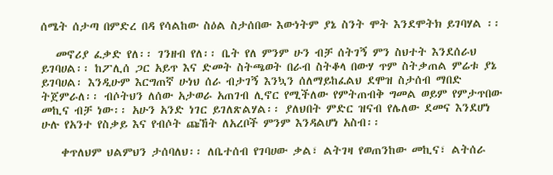ሰሜት ሰታጣ በምድረ በዳ የሳልከው ስዕል ስታሰበው እውነትም ያኔ ስንት ሞት እንደሞትክ ይገባሃል ፡፡

   መኖሪያ ፈቃድ የለ፡፡ ገንዘብ የለ፡፡ ቤት የለ ምንም ሁን ብቻ ሰትገኝ ምን ስህተት እንደሰራህ ይገባሀል፡፡ ከፖሊሰ ጋር አይጥ እና ድመት ስትጫወት በራብ ስትቆላ በውሃ ጥም ስትቃጠል ምሬቱ ያኔ ይገባሀል፡ እንዲሁም እርግጠኛ ሁነህ ሰራ ብታገኝ እንኳን ሰለማይከፈልህ ደሞዝ ስታሰብ ማበድ ትጀምራለ፡፡ ብሶትህን ለሰው አታወራ አጠገብ ሊኖር የሚችለው የምትጠብቅ ግመል ወይም የምታጥበው መኪና ብቻ ነው፡፡ አሁን አንድ ነገር ይገለጽልሃል፡፡ ያለህበት ምድር ዝናብ የሌለው ደመና እንደሆነ ሁሉ የአንተ የስቃይ እና የብሶት ጩኸት ለአረቦች ምንም እንዳልሆነ አስብ፡፡

    ቀጥለህም ህልምህን ታሰባለህ፡፡ ለቤተሰብ የገባሀው ቃል፣ ልትገዛ የወጠንከው መኪና፣ ልትሰራ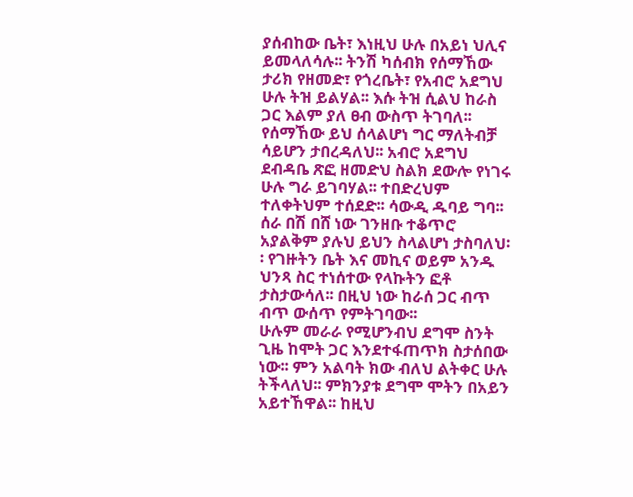ያሰብከው ቤት፣ እነዚህ ሁሉ በአይነ ህሊና ይመላለሳሉ፡፡ ትንሽ ካሰብክ የሰማኸው ታሪክ የዘመድ፣ የጎረቤት፣ የአብሮ አደግህ ሁሉ ትዝ ይልሃል፡፡ እሱ ትዝ ሲልህ ከራስ ጋር እልም ያለ ፀብ ውስጥ ትገባለ፡፡ የሰማኸው ይህ ሰላልሆነ ግር ማለትብቻ ሳይሆን ታበረዳለህ፡፡ አብሮ አደግህ ደብዳቤ ጽፎ ዘመድህ ስልክ ደውሎ የነገሩ ሁሉ ግራ ይገባሃል፡፡ ተበድረህም ተለቀትህም ተሰደድ፡፡ ሳውዲ ዱባይ ግባ፡፡ ሰራ በሽ በሸ ነው ገንዘቡ ተቆጥሮ አያልቅም ያሉህ ይህን ስላልሆነ ታስባለህ፡፡ የገዙትን ቤት እና መኪና ወይም አንዱ ህንጻ ስር ተነሰተው የላኩትን ፎቶ ታስታውሳለ፡፡ በዚህ ነው ከራሰ ጋር ብጥ ብጥ ውሰጥ የምትገባው፡፡
ሁሉም መራራ የሚሆንብህ ደግሞ ስንት ጊዜ ከሞት ጋር እንደተፋጠጥክ ስታሰበው ነው፡፡ ምን አልባት ክው ብለህ ልትቀር ሁሉ  ትችላለህ፡፡ ምክንያቱ ደግሞ ሞትን በአይን አይተኸዋል፡፡ ከዚህ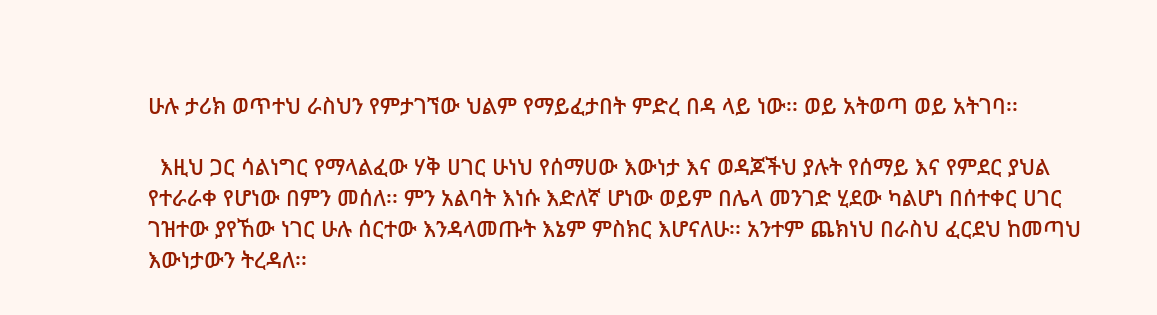ሁሉ ታሪክ ወጥተህ ራስህን የምታገኘው ህልም የማይፈታበት ምድረ በዳ ላይ ነው፡፡ ወይ አትወጣ ወይ አትገባ፡፡

  እዚህ ጋር ሳልነግር የማላልፈው ሃቅ ሀገር ሁነህ የሰማሀው እውነታ እና ወዳጆችህ ያሉት የሰማይ እና የምደር ያህል የተራራቀ የሆነው በምን መሰለ፡፡ ምን አልባት እነሱ እድለኛ ሆነው ወይም በሌላ መንገድ ሂደው ካልሆነ በሰተቀር ሀገር ገዝተው ያየኸው ነገር ሁሉ ሰርተው እንዳላመጡት እኔም ምስክር እሆናለሁ፡፡ አንተም ጨክነህ በራስህ ፈርደህ ከመጣህ እውነታውን ትረዳለ፡፡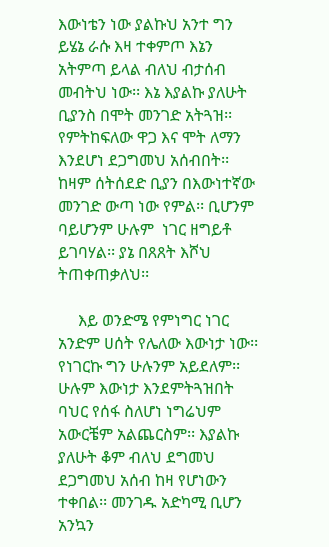እውነቴን ነው ያልኩህ አንተ ግን ይሄኔ ራሱ እዛ ተቀምጦ እኔን አትምጣ ይላል ብለህ ብታሰብ መብትህ ነው፡፡ እኔ እያልኩ ያለሁት ቢያንስ በሞት መንገድ አትጓዝ፡፡ የምትከፍለው ዋጋ እና ሞት ለማን እንደሆነ ደጋግመህ አሰብበት፡፡ ከዛም ሰትሰደድ ቢያን በእውነተኛው መንገድ ውጣ ነው የምል፡፡ ቢሆንም ባይሆንም ሁሉም  ነገር ዘግይቶ ይገባሃል፡፡ ያኔ በጸጸት እሾህ ትጠቀጠቃለህ፡፡

     እይ ወንድሜ የምነግር ነገር አንድም ሀሰት የሌለው እውነታ ነው፡፡ የነገርኩ ግን ሁሉንም አይደለም፡፡ ሁሉም እውነታ እንደምትጓዝበት ባህር የሰፋ ስለሆነ ነግሬህም አውርቼም አልጨርስም፡፡ እያልኩ ያለሁት ቆም ብለህ ደግመህ ደጋግመህ አሰብ ከዛ የሆነውን ተቀበል፡፡ መንገዱ አድካሚ ቢሆን አንኳን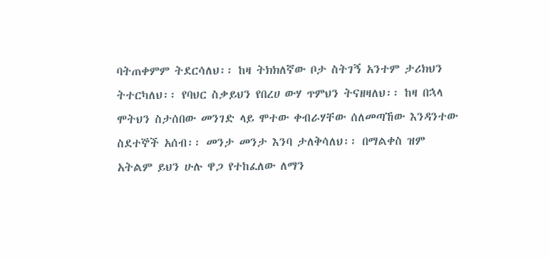ባትጠቀምም ትደርሳለህ፡፡ ከዛ ትክክለኛው ቦታ ስትገኝ አንተም ታሪክህን ትተርካለህ፡፡ የባህር ስቃይህን የበረሀ ውሃ ጥምህን ትናዘዛለህ፡፡ ከዛ በኋላ ሞትህን ስታሰበው መንገድ ላይ ሞተው ቀብራሃቸው ሰለመጣኸው እንዳንተው ስደተኞች አሰብ፡፡ መንታ መንታ እንባ ታለቅሳለህ፡፡ በማልቀስ ዝም አትልም ይህን ሁሉ ዋጋ የተከፈለው ለማን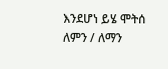እንደሆነ ይሄ ሞትሰ ለምን / ለማን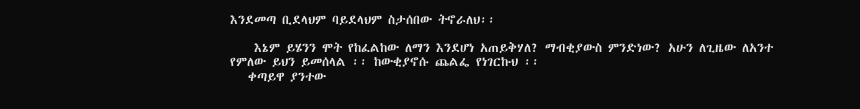እንደመጣ ቢደላህም ባይደላህም ስታሰበው ትኖራለህ፡፡

    እኔም ይሄንን ሞት የከፈልከው ለማን እንደሆነ አጠይቅሃለ? ማብቂያውስ ምንድነው? አሁን ለጊዜው ለአንተ የምለው ይህን ይመሰላል ፡፡ ከውቂያኖሱ ጨልፌ የነገርኩህ ፡፡
   ቀጣይዋ ያንተው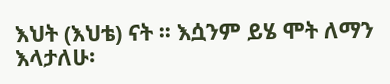እህት (እህቴ) ናት ፡፡ እሷንም ይሄ ሞት ለማን እላታለሁ፡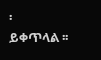፡
ይቀጥላል ፡፡